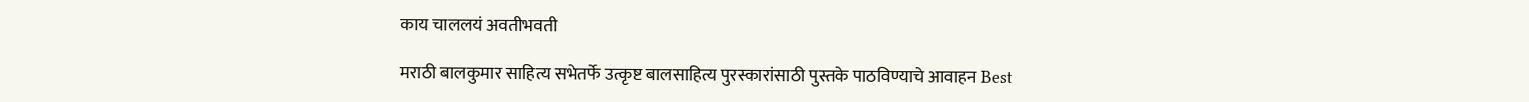काय चाललयं अवतीभवती

मराठी बालकुमार साहित्य सभेतर्फे उत्कृष्ट बालसाहित्य पुरस्कारांसाठी पुस्तके पाठविण्याचे आवाहन Best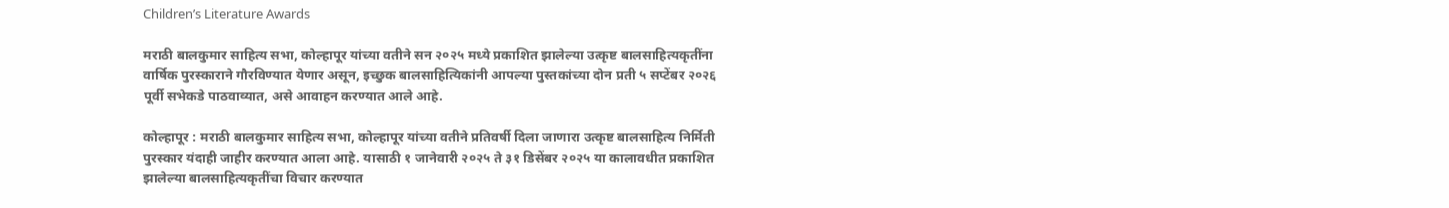Children’s Literature Awards

मराठी बालकुमार साहित्य सभा, कोल्हापूर यांच्या वतीने सन २०२५ मध्ये प्रकाशित झालेल्या उत्कृष्ट बालसाहित्यकृतींना वार्षिक पुरस्काराने गौरविण्यात येणार असून, इच्छुक बालसाहित्यिकांनी आपल्या पुस्तकांच्या दोन प्रती ५ सप्टेंबर २०२६ पूर्वी सभेकडे पाठवाव्यात, असे आवाहन करण्यात आले आहे.

कोल्हापूर : मराठी बालकुमार साहित्य सभा, कोल्हापूर यांच्या वतीने प्रतिवर्षी दिला जाणारा उत्कृष्ट बालसाहित्य निर्मिती पुरस्कार यंदाही जाहीर करण्यात आला आहे. यासाठी १ जानेवारी २०२५ ते ३१ डिसेंबर २०२५ या कालावधीत प्रकाशित झालेल्या बालसाहित्यकृतींचा विचार करण्यात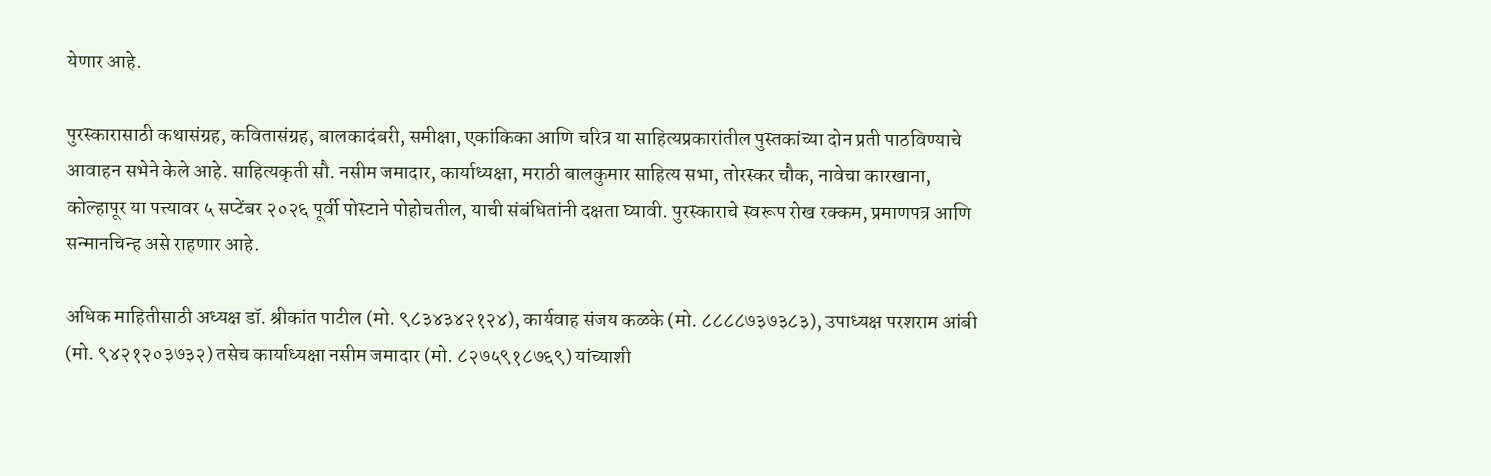येणार आहे.

पुरस्कारासाठी कथासंग्रह, कवितासंग्रह, बालकादंबरी, समीक्षा, एकांकिका आणि चरित्र या साहित्यप्रकारांतील पुस्तकांच्या दोन प्रती पाठविण्याचे आवाहन सभेने केले आहे. साहित्यकृती सौ. नसीम जमादार, कार्याध्यक्षा, मराठी बालकुमार साहित्य सभा, तोरस्कर चौक, नावेचा कारखाना, कोल्हापूर या पत्त्यावर ५ सप्टेंबर २०२६ पूर्वी पोस्टाने पोहोचतील, याची संबंधितांनी दक्षता घ्यावी. पुरस्काराचे स्वरूप रोख रक्कम, प्रमाणपत्र आणि सन्मानचिन्ह असे राहणार आहे.

अधिक माहितीसाठी अध्यक्ष डॉ. श्रीकांत पाटील (मो. ९८३४३४२१२४), कार्यवाह संजय कळके (मो. ८८८८७३७३८३), उपाध्यक्ष परशराम आंबी (मो. ९४२१२०३७३२) तसेच कार्याध्यक्षा नसीम जमादार (मो. ८२७५९१८७६९) यांच्याशी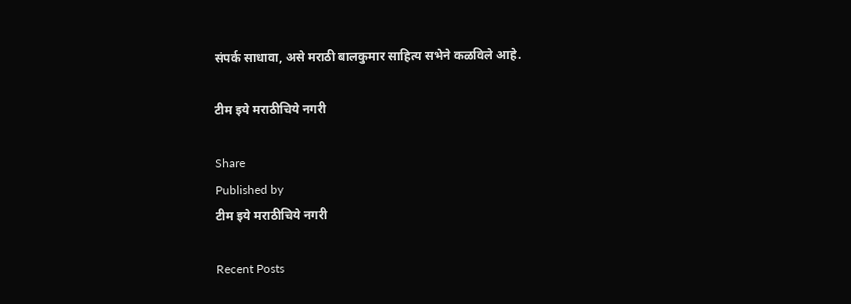संपर्क साधावा, असे मराठी बालकुमार साहित्य सभेने कळविले आहे.

टीम इये मराठीचिये नगरी

Share
Published by
टीम इये मराठीचिये नगरी

Recent Posts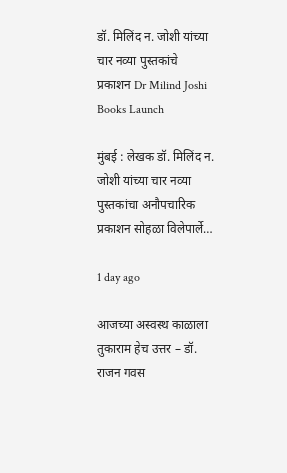डॉ. मिलिंद न. जोशी यांच्या चार नव्या पुस्तकांचे प्रकाशन Dr Milind Joshi Books Launch

मुंबई : लेखक डॉ. मिलिंद न. जोशी यांच्या चार नव्या पुस्तकांचा अनौपचारिक प्रकाशन सोहळा विलेपार्ले…

1 day ago

आजच्या अस्वस्थ काळाला तुकाराम हेच उत्तर – डॉ. राजन गवस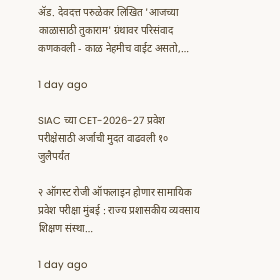ॲड. देवदत्त परुळेकर लिखित 'आजच्या काळासाठी तुकाराम' ग्रंथावर परिसंवाद कणकवली - काळ नेहमीच वाईट असतो,…

1 day ago

SIAC च्या CET-2026-27 प्रवेश परीक्षेसाठी अर्जाची मुदत वाढवली १० जुलैपर्यंत

२ ऑगस्ट रोजी ऑफलाइन होणार सामायिक प्रवेश परीक्षा मुंबई : राज्य प्रशासकीय व्यवसाय शिक्षण संस्था…

1 day ago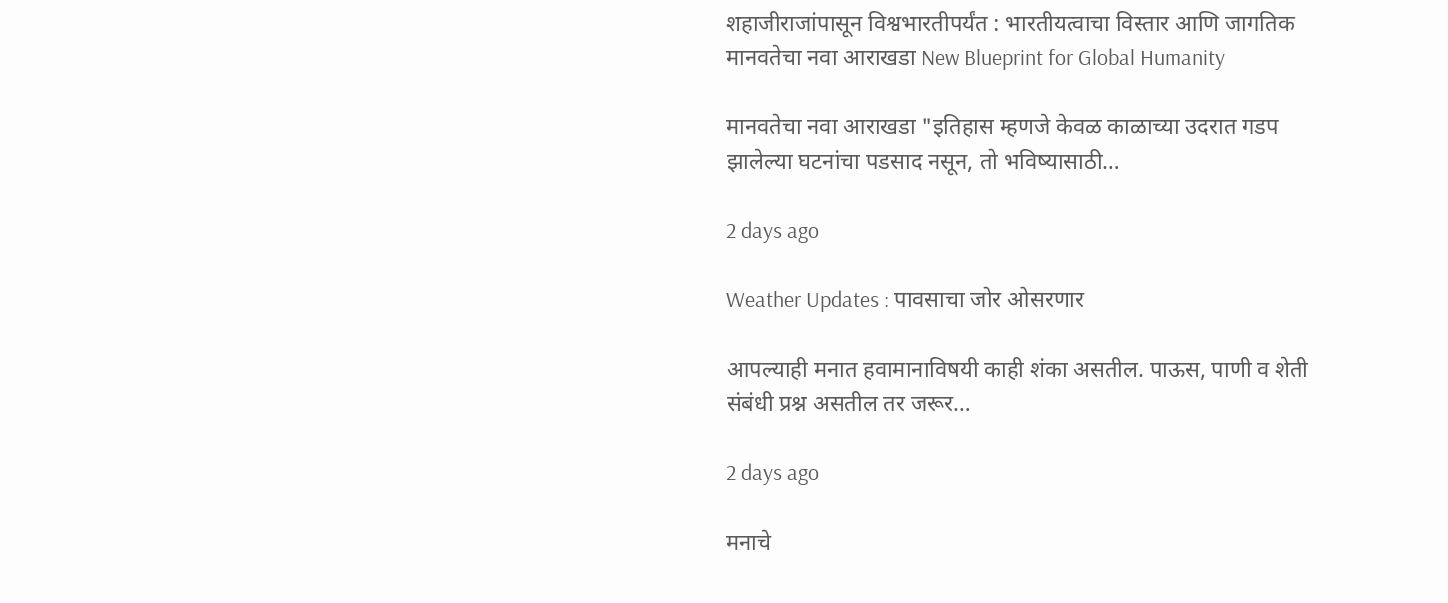शहाजीराजांपासून विश्वभारतीपर्यंत : भारतीयत्वाचा विस्तार आणि जागतिक मानवतेचा नवा आराखडा New Blueprint for Global Humanity

मानवतेचा नवा आराखडा "इतिहास म्हणजे केवळ काळाच्या उदरात गडप झालेल्या घटनांचा पडसाद नसून, तो भविष्यासाठी…

2 days ago

Weather Updates : पावसाचा जोर ओसरणार

आपल्याही मनात हवामानाविषयी काही शंका असतील. पाऊस, पाणी व शेती संबंधी प्रश्न असतील तर जरूर…

2 days ago

मनाचे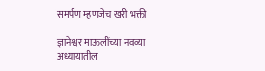समर्पण म्हणजेच खरी भक्ती

ज्ञानेश्वर माऊलींच्या नवव्या अध्यायातील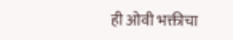ही ओवी भक्तीचा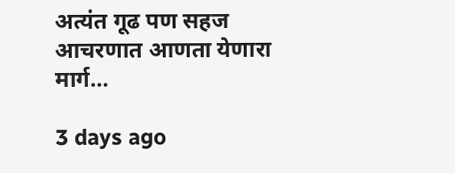अत्यंत गूढ पण सहज आचरणात आणता येणारा मार्ग…

3 days ago